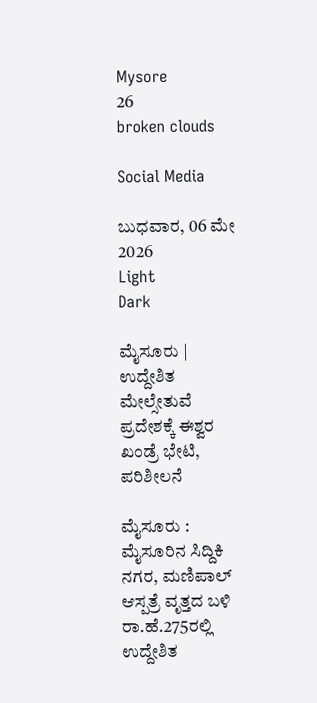Mysore
26
broken clouds

Social Media

ಬುಧವಾರ, 06 ಮೇ 2026
Light
Dark

ಮೈಸೂರು | ಉದ್ದೇಶಿತ ಮೇಲ್ಸೇತುವೆ ಪ್ರದೇಶಕ್ಕೆ ಈಶ್ವರ ಖಂಡ್ರೆ ಭೇಟಿ, ಪರಿಶೀಲನೆ

ಮೈಸೂರು : ಮೈಸೂರಿನ ಸಿದ್ದಿಕಿ ನಗರ, ಮಣಿಪಾಲ್ ಆಸ್ಪತ್ರೆ ವೃತ್ತದ ಬಳಿ ರಾ.ಹೆ.275ರಲ್ಲಿ ಉದ್ದೇಶಿತ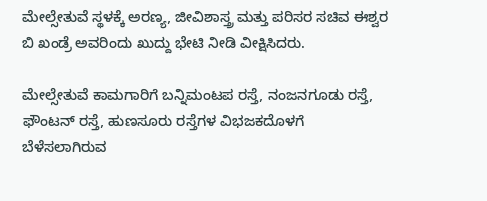ಮೇಲ್ಸೇತುವೆ ಸ್ಥಳಕ್ಕೆ ಅರಣ್ಯ, ಜೀವಿಶಾಸ್ತ್ರ ಮತ್ತು ಪರಿಸರ ಸಚಿವ ಈಶ್ವರ ಬಿ ಖಂಡ್ರೆ ಅವರಿಂದು ಖುದ್ದು ಭೇಟಿ ನೀಡಿ ವೀಕ್ಷಿಸಿದರು.

ಮೇಲ್ಸೇತುವೆ ಕಾಮಗಾರಿಗೆ ಬನ್ನಿಮಂಟಪ ರಸ್ತೆ, ನಂಜನಗೂಡು ರಸ್ತೆ, ಫೌಂಟನ್ ರಸ್ತೆ, ಹುಣಸೂರು ರಸ್ತೆಗಳ ವಿಭಜಕದೊಳಗೆ ಬೆಳೆಸಲಾಗಿರುವ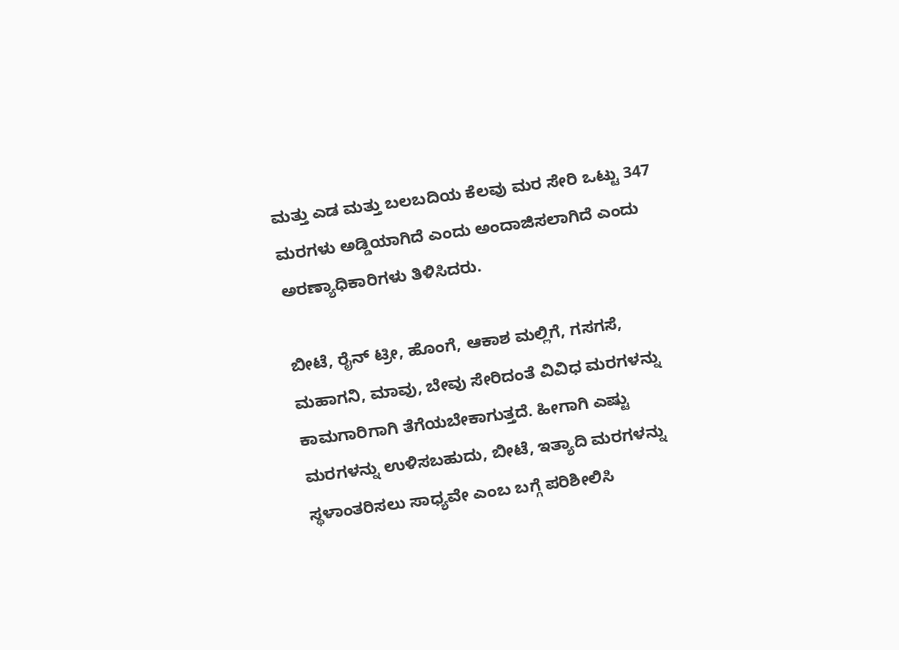ಮತ್ತು ಎಡ ಮತ್ತು ಬಲಬದಿಯ ಕೆಲವು ಮರ ಸೇರಿ ಒಟ್ಟು 347 ಮರಗಳು ಅಡ್ಡಿಯಾಗಿದೆ ಎಂದು ಅಂದಾಜಿಸಲಾಗಿದೆ ಎಂದು ಅರಣ್ಯಾಧಿಕಾರಿಗಳು ತಿಳಿಸಿದರು.

ಬೀಟೆ, ರೈನ್ ಟ್ರೀ, ಹೊಂಗೆ, ಆಕಾಶ ಮಲ್ಲಿಗೆ, ಗಸಗಸೆ, ಮಹಾಗನಿ, ಮಾವು, ಬೇವು ಸೇರಿದಂತೆ ವಿವಿಧ ಮರಗಳನ್ನು ಕಾಮಗಾರಿಗಾಗಿ ತೆಗೆಯಬೇಕಾಗುತ್ತದೆ. ಹೀಗಾಗಿ ಎಷ್ಟು ಮರಗಳನ್ನು ಉಳಿಸಬಹುದು, ಬೀಟೆ, ಇತ್ಯಾದಿ ಮರಗಳನ್ನು ಸ್ಥಳಾಂತರಿಸಲು ಸಾಧ್ಯವೇ ಎಂಬ ಬಗ್ಗೆ ಪರಿಶೀಲಿಸಿ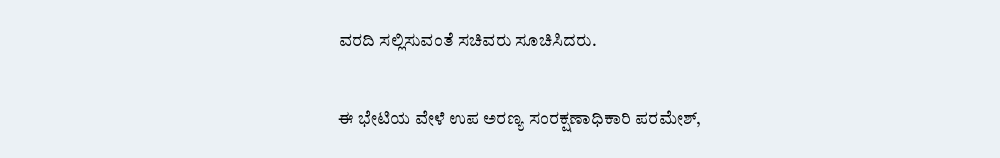ವರದಿ ಸಲ್ಲಿಸುವಂತೆ ಸಚಿವರು ಸೂಚಿಸಿದರು.

ಈ ಭೇಟಿಯ ವೇಳೆ ಉಪ ಅರಣ್ಯ ಸಂರಕ್ಷಣಾಧಿಕಾರಿ ಪರಮೇಶ್,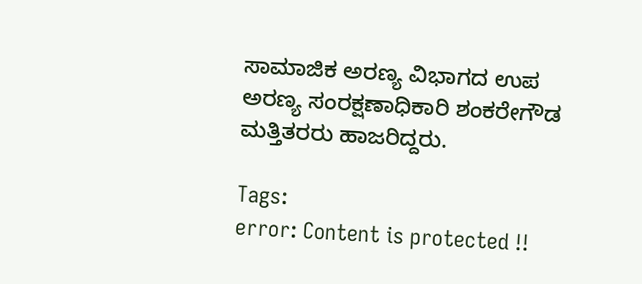ಸಾಮಾಜಿಕ ಅರಣ್ಯ ವಿಭಾಗದ ಉಪ ಅರಣ್ಯ ಸಂರಕ್ಷಣಾಧಿಕಾರಿ ಶಂಕರೇಗೌಡ ಮತ್ತಿತರರು ಹಾಜರಿದ್ದರು.

Tags:
error: Content is protected !!